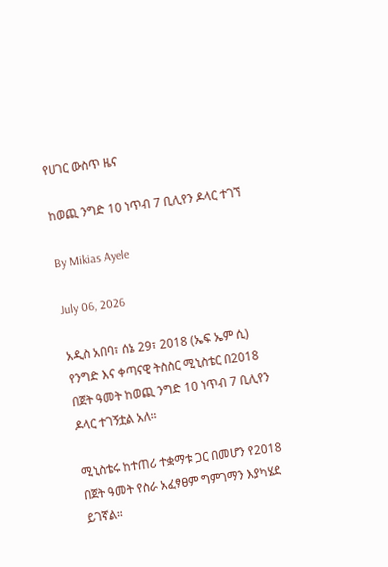የሀገር ውስጥ ዜና

ከወጪ ንግድ 10 ነጥብ 7 ቢሊየን ዶላር ተገኘ

By Mikias Ayele

July 06, 2026

አዲስ አበባ፣ ሰኔ 29፣ 2018 (ኤፍ ኤም ሲ) የንግድ እና ቀጣናዊ ትስስር ሚኒስቴር በ2018 በጀት ዓመት ከወጪ ንግድ 10 ነጥብ 7 ቢሊየን ዶላር ተገኝቷል አለ።

ሚኒስቴሩ ከተጠሪ ተቋማቱ ጋር በመሆን የ2018 በጀት ዓመት የስራ አፈፃፀም ግምገማን እያካሄደ ይገኛል።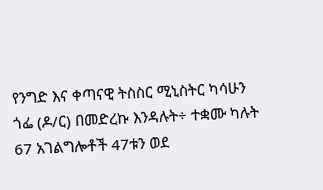የንግድ እና ቀጣናዊ ትስስር ሚኒስትር ካሳሁን ጎፌ (ዶ/ር) በመድረኩ እንዳሉት÷ ተቋሙ ካሉት 67 አገልግሎቶች 47ቱን ወደ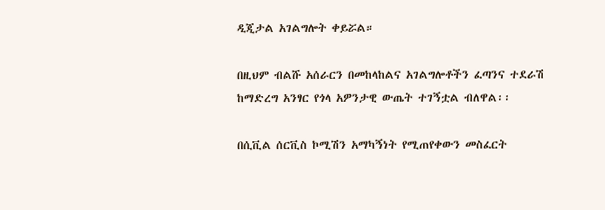ዲጂታል አገልግሎት ቀይሯል።

በዚህም ብልሹ አሰራርን በመከላከልና አገልግሎቶችን ፈጣንና ተደራሽ ከማድረግ አንፃር የጎላ አዎንታዊ ውጤት ተገኝቷል ብለዋል፡፡

በሲቪል ሰርቪስ ኮሚሽን አማካኝነት የሚጠየቀውን መስፈርት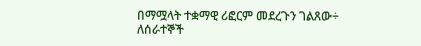በማሟላት ተቋማዊ ሪፎርም መደረጉን ገልጸው÷ ለሰራተኞች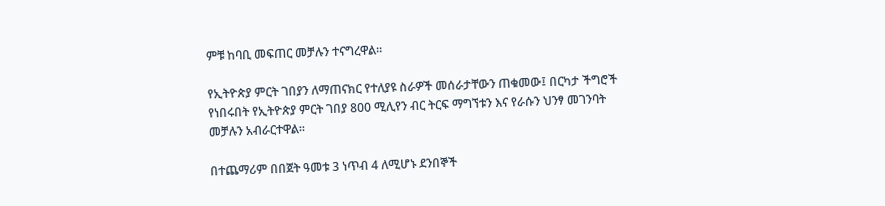ምቹ ከባቢ መፍጠር መቻሉን ተናግረዋል።

የኢትዮጵያ ምርት ገበያን ለማጠናክር የተለያዩ ስራዎች መሰራታቸውን ጠቁመው፤ በርካታ ችግሮች የነበሩበት የኢትዮጵያ ምርት ገበያ 800 ሚሊየን ብር ትርፍ ማግኘቱን እና የራሱን ህንፃ መገንባት መቻሉን አብራርተዋል፡፡

በተጨማሪም በበጀት ዓመቱ 3 ነጥብ 4 ለሚሆኑ ደንበኞች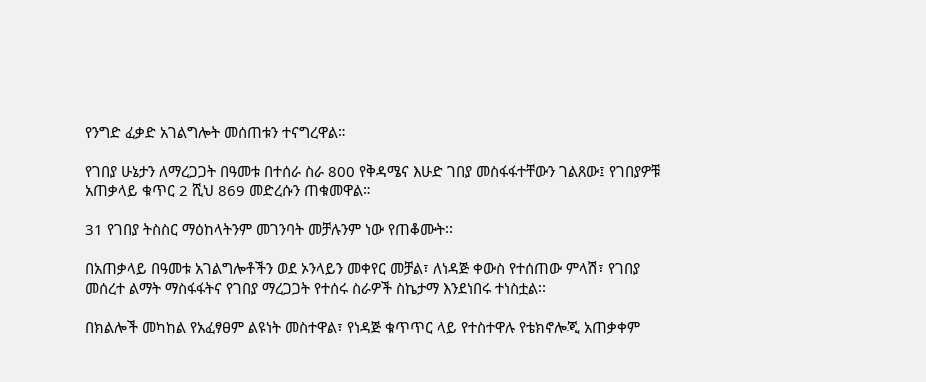የንግድ ፈቃድ አገልግሎት መሰጠቱን ተናግረዋል።

የገበያ ሁኔታን ለማረጋጋት በዓመቱ በተሰራ ስራ 800 የቅዳሜና እሁድ ገበያ መስፋፋተቸውን ገልጸው፤ የገበያዎቹ አጠቃላይ ቁጥር 2 ሺህ 869 መድረሱን ጠቁመዋል።

31 የገበያ ትስስር ማዕከላትንም መገንባት መቻሉንም ነው የጠቆሙት፡፡

በአጠቃላይ በዓመቱ አገልግሎቶችን ወደ ኦንላይን መቀየር መቻል፣ ለነዳጅ ቀውስ የተሰጠው ምላሽ፣ የገበያ መሰረተ ልማት ማስፋፋትና የገበያ ማረጋጋት የተሰሩ ስራዎች ስኬታማ እንደነበሩ ተነስቷል፡፡

በክልሎች መካከል የአፈፃፀም ልዩነት መስተዋል፣ የነዳጅ ቁጥጥር ላይ የተስተዋሉ የቴክኖሎጂ አጠቃቀም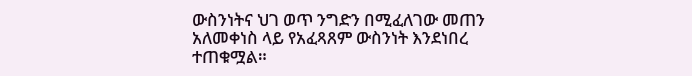ውስንነትና ህገ ወጥ ንግድን በሚፈለገው መጠን አለመቀነስ ላይ የአፈጻጸም ውስንነት እንደነበረ ተጠቁሟል።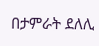በታምራት ደለሊ